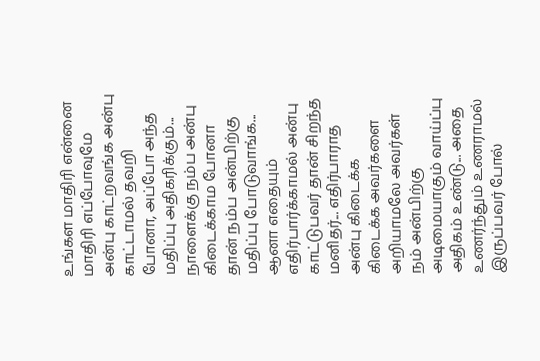உங்கள மாதிரி என்னை மாதிரி எப்போவுமே அன்பு காட்றவங்க அன்பு காட்டாமல் தவறி போனா, அப்போ அந்த மதிப்பு அதிகரிக்கும்... நாளைக்கு நம்ப அன்பு கிடைக்காம போனா தான் நம்ப அன்பிற்கு மதிப்பு போடுவாங்க... ஆனா எதையும் எதிர்பார்க்காமல் அன்பு காட்டுபவர் தான் சிறந்த மனிதர்... எதிர்பாராத அன்பு கிடைக்க கிடைக்க அவர்களை அறியாமலே அவர்கள் நம் அன்பிற்கு அடிமையாகும் வாய்ப்பு அதிகம் உண்டு... அதை உணர்ந்தும் உணராமல் இருப்பவர் போல்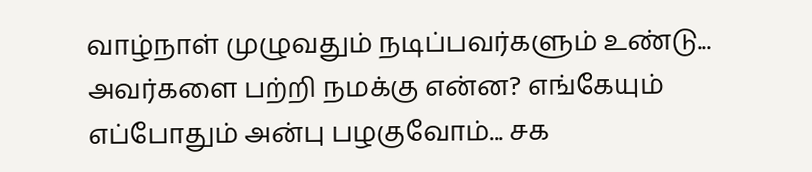வாழ்நாள் முழுவதும் நடிப்பவர்களும் உண்டு... அவர்களை பற்றி நமக்கு என்ன? எங்கேயும் எப்போதும் அன்பு பழகுவோம்... சக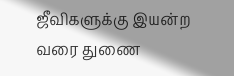ஜீவிகளுக்கு இயன்ற வரை துணை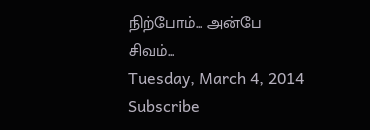நிற்போம்... அன்பே சிவம்...
Tuesday, March 4, 2014
Subscribe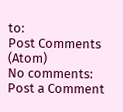to:
Post Comments (Atom)
No comments:
Post a Comment